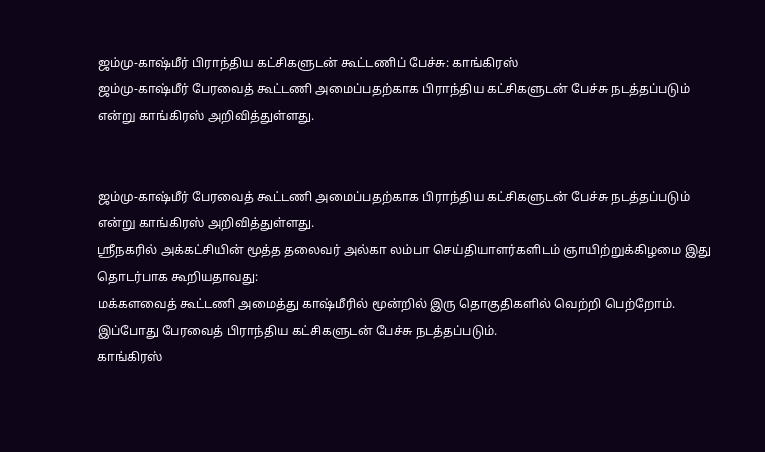ஜம்மு-காஷ்மீர் பிராந்திய கட்சிகளுடன் கூட்டணிப் பேச்சு: காங்கிரஸ்
ஜம்மு-காஷ்மீர் பேரவைத் கூட்டணி அமைப்பதற்காக பிராந்திய கட்சிகளுடன் பேச்சு நடத்தப்படும் என்று காங்கிரஸ் அறிவித்துள்ளது.


ஜம்மு-காஷ்மீர் பேரவைத் கூட்டணி அமைப்பதற்காக பிராந்திய கட்சிகளுடன் பேச்சு நடத்தப்படும் என்று காங்கிரஸ் அறிவித்துள்ளது.
ஸ்ரீநகரில் அக்கட்சியின் மூத்த தலைவர் அல்கா லம்பா செய்தியாளர்களிடம் ஞாயிற்றுக்கிழமை இது தொடர்பாக கூறியதாவது:
மக்களவைத் கூட்டணி அமைத்து காஷ்மீரில் மூன்றில் இரு தொகுதிகளில் வெற்றி பெற்றோம். இப்போது பேரவைத் பிராந்திய கட்சிகளுடன் பேச்சு நடத்தப்படும்.
காங்கிரஸ்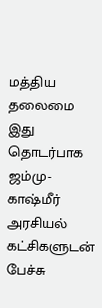மத்திய தலைமை இது தொடர்பாக ஜம்மு-காஷ்மீர் அரசியல் கட்சிகளுடன் பேச்சு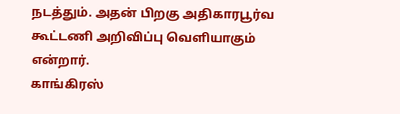நடத்தும். அதன் பிறகு அதிகாரபூர்வ கூட்டணி அறிவிப்பு வெளியாகும் என்றார்.
காங்கிரஸ்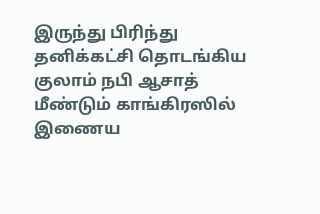இருந்து பிரிந்து தனிக்கட்சி தொடங்கிய குலாம் நபி ஆசாத் மீண்டும் காங்கிரஸில் இணைய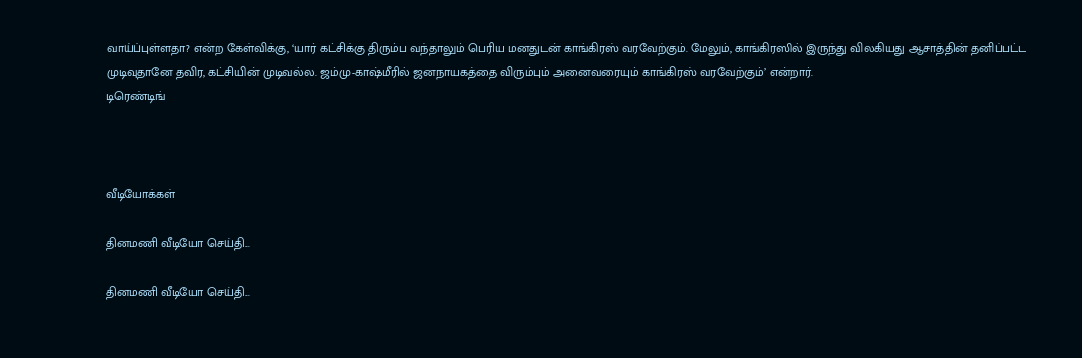வாய்ப்புள்ளதா? என்ற கேள்விக்கு, ‘யார் கட்சிக்கு திரும்ப வந்தாலும் பெரிய மனதுடன் காங்கிரஸ் வரவேற்கும். மேலும், காங்கிரஸில் இருந்து விலகியது ஆசாத்தின் தனிப்பட்ட முடிவுதானே தவிர, கட்சியின் முடிவல்ல. ஜம்மு-காஷ்மீரில் ஜனநாயகத்தை விரும்பும் அனைவரையும் காங்கிரஸ் வரவேற்கும்’ என்றார்.
டிரெண்டிங்



வீடியோக்கள்

தினமணி வீடியோ செய்தி...

தினமணி வீடியோ செய்தி...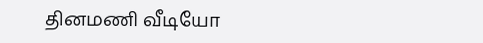தினமணி வீடியோ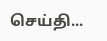செய்தி...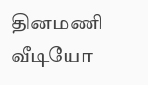தினமணி வீடியோ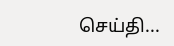செய்தி...